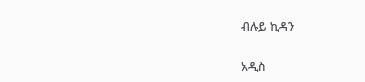ብሉይ ኪዳን

አዲስ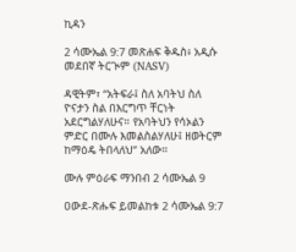ኪዳን

2 ሳሙኤል 9:7 መጽሐፍ ቅዱስ፥ አዲሱ መደበኛ ትርጒም (NASV)

ዳዊትም፣ “አትፍራ፤ ስለ አባትህ ስለ ዮናታን ስል በእርግጥ ቸርነት አደርግልሃለሁና። የአባትህን የሳኦልን ምድር በሙሉ እመልስልሃለሁ፤ ዘወትርም ከማዕዴ ትበላለህ” አለው።

ሙሉ ምዕራፍ ማንበብ 2 ሳሙኤል 9

ዐውደ-ጽሑፍ ይመልከቱ 2 ሳሙኤል 9:7